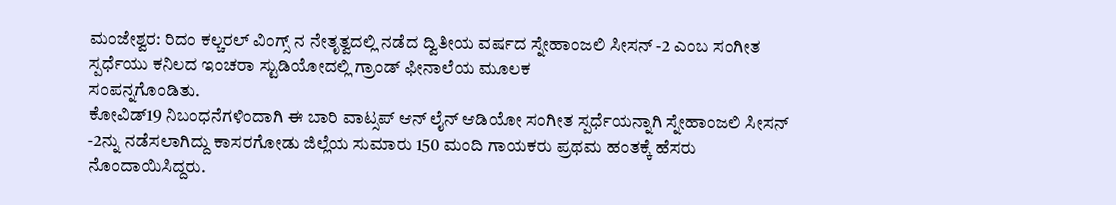ಮಂಜೇಶ್ವರ: ರಿದಂ ಕಲ್ಚರಲ್ ವಿಂಗ್ಸ್ ನ ನೇತೃತ್ವದಲ್ಲಿ ನಡೆದ ದ್ವಿತೀಯ ವರ್ಷದ ಸ್ನೇಹಾಂಜಲಿ ಸೀಸನ್ -2 ಎಂಬ ಸಂಗೀತ ಸ್ಪರ್ಧೆಯು ಕನಿಲದ ಇಂಚರಾ ಸ್ಟುಡಿಯೋದಲ್ಲಿ ಗ್ರಾಂಡ್ ಫೀನಾಲೆಯ ಮೂಲಕ
ಸಂಪನ್ನಗೊಂಡಿತು.
ಕೋವಿಡ್19 ನಿಬಂಧನೆಗಳಿಂದಾಗಿ ಈ ಬಾರಿ ವಾಟ್ಸಪ್ ಆನ್ ಲೈನ್ ಆಡಿಯೋ ಸಂಗೀತ ಸ್ಪರ್ಧೆಯನ್ನಾಗಿ ಸ್ನೇಹಾಂಜಲಿ ಸೀಸನ್ -2ನ್ನು ನಡೆಸಲಾಗಿದ್ದು ಕಾಸರಗೋಡು ಜಿಲ್ಲೆಯ ಸುಮಾರು 150 ಮಂದಿ ಗಾಯಕರು ಪ್ರಥಮ ಹಂತಕ್ಕೆ ಹೆಸರು ನೊಂದಾಯಿಸಿದ್ದರು.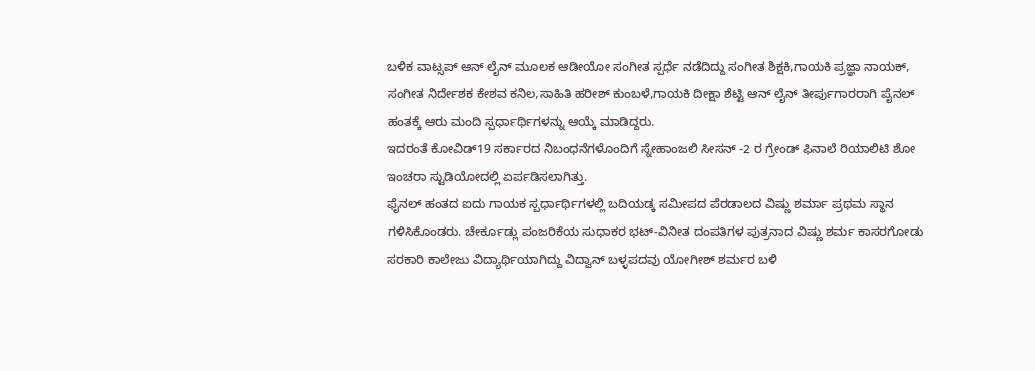ಬಳಿಕ ವಾಟ್ಸಪ್ ಆನ್ ಲೈನ್ ಮೂಲಕ ಆಡೀಯೋ ಸಂಗೀತ ಸ್ಪರ್ಧೆ ನಡೆದಿದ್ದು ಸಂಗೀತ ಶಿಕ್ಷಕಿ,ಗಾಯಕಿ ಪ್ರಜ್ಞಾ ನಾಯಕ್, ಸಂಗೀತ ನಿರ್ದೇಶಕ ಕೇಶವ ಕನಿಲ,ಸಾಹಿತಿ ಹರೀಶ್ ಕುಂಬಳೆ,ಗಾಯಕಿ ದೀಕ್ಷಾ ಶೆಟ್ಟಿ ಆನ್ ಲೈನ್ ತೀರ್ಪುಗಾರರಾಗಿ ಪೈನಲ್ ಹಂತಕ್ಕೆ ಆರು ಮಂದಿ ಸ್ಪರ್ಧಾರ್ಥಿಗಳನ್ನು ಆಯ್ಕೆ ಮಾಡಿದ್ದರು.
ಇದರಂತೆ ಕೋವಿಡ್19 ಸರ್ಕಾರದ ನಿಬಂಧನೆಗಳೊಂದಿಗೆ ಸ್ನೇಹಾಂಜಲಿ ಸೀಸನ್ -2 ರ ಗ್ರೇಂಡ್ ಫಿನಾಲೆ ರಿಯಾಲಿಟಿ ಶೋ ಇಂಚರಾ ಸ್ಟುಡಿಯೋದಲ್ಲಿ ಏರ್ಪಡಿಸಲಾಗಿತ್ತು.
ಫೈನಲ್ ಹಂತದ ಐದು ಗಾಯಕ ಸ್ಪರ್ಧಾರ್ಥಿಗಳಲ್ಲಿ ಬದಿಯಡ್ಕ ಸಮೀಪದ ಪೆರಡಾಲದ ವಿಷ್ಣು ಶರ್ಮಾ ಪ್ರಥಮ ಸ್ಥಾನ ಗಳಿಸಿಕೊಂಡರು. ಚೇರ್ಕೂಡ್ಲು ಪಂಜರಿಕೆಯ ಸುಧಾಕರ ಭಟ್-ವಿನೀತ ದಂಪತಿಗಳ ಪುತ್ರನಾದ ವಿಷ್ಣು ಶರ್ಮ ಕಾಸರಗೋಡು ಸರಕಾರಿ ಕಾಲೇಜು ವಿದ್ಯಾರ್ಥಿಯಾಗಿದ್ದು ವಿದ್ವಾನ್ ಬಳ್ಳಪದವು ಯೋಗೀಶ್ ಶರ್ಮರ ಬಳಿ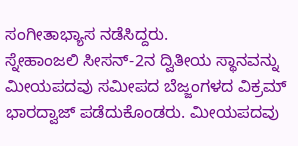ಸಂಗೀತಾಭ್ಯಾಸ ನಡೆಸಿದ್ದರು.
ಸ್ನೇಹಾಂಜಲಿ ಸೀಸನ್-2ನ ದ್ವಿತೀಯ ಸ್ಥಾನವನ್ನು ಮೀಯಪದವು ಸಮೀಪದ ಬೆಜ್ಜಂಗಳದ ವಿಕ್ರಮ್ ಭಾರದ್ವಾಜ್ ಪಡೆದುಕೊಂಡರು. ಮೀಯಪದವು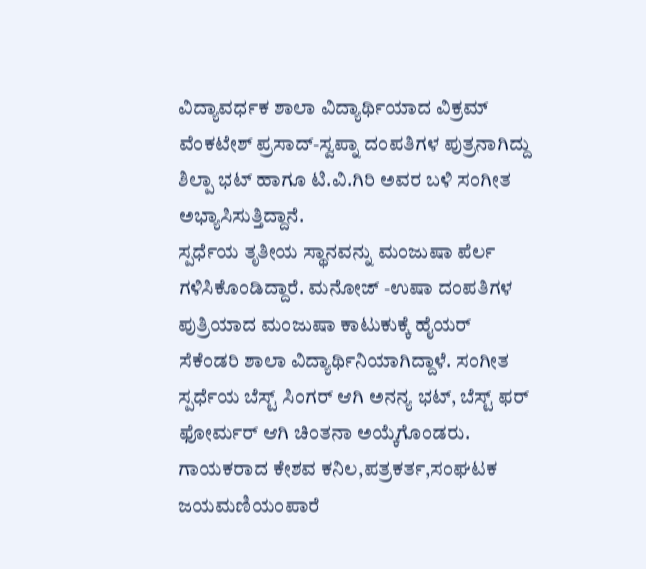ವಿದ್ಯಾವರ್ಧಕ ಶಾಲಾ ವಿದ್ಯಾರ್ಥಿಯಾದ ವಿಕ್ರಮ್ ವೆಂಕಟೇಶ್ ಪ್ರಸಾದ್-ಸ್ವಪ್ನಾ ದಂಪತಿಗಳ ಪುತ್ರನಾಗಿದ್ದು ಶಿಲ್ಪಾ ಭಟ್ ಹಾಗೂ ಟಿ.ವಿ.ಗಿರಿ ಅವರ ಬಳಿ ಸಂಗೀತ ಅಭ್ಯಾಸಿಸುತ್ತಿದ್ದಾನೆ.
ಸ್ಪರ್ಧೆಯ ತೃತೀಯ ಸ್ಥಾನವನ್ನು ಮಂಜುಷಾ ಪೆರ್ಲ ಗಳಿಸಿಕೊಂಡಿದ್ದಾರೆ. ಮನೋಜ್ -ಉಷಾ ದಂಪತಿಗಳ ಪುತ್ರಿಯಾದ ಮಂಜುಷಾ ಕಾಟುಕುಕ್ಕೆ ಹೈಯರ್ ಸೆಕೆಂಡರಿ ಶಾಲಾ ವಿದ್ಯಾರ್ಥಿನಿಯಾಗಿದ್ದಾಳೆ. ಸಂಗೀತ ಸ್ಪರ್ಧೆಯ ಬೆಸ್ಟ್ ಸಿಂಗರ್ ಆಗಿ ಅನನ್ಯ ಭಟ್, ಬೆಸ್ಟ್ ಫರ್ ಫೋರ್ಮರ್ ಆಗಿ ಚಿಂತನಾ ಅಯ್ಕೆಗೊಂಡರು.
ಗಾಯಕರಾದ ಕೇಶವ ಕನಿಲ,ಪತ್ರಕರ್ತ,ಸಂಘಟಕ ಜಯಮಣಿಯಂಪಾರೆ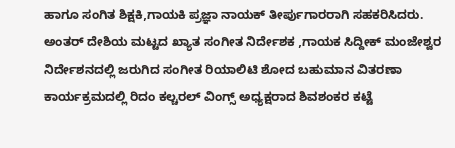ಹಾಗೂ ಸಂಗಿತ ಶಿಕ್ಷಕಿ,ಗಾಯಕಿ ಪ್ರಜ್ಞಾ ನಾಯಕ್ ತೀರ್ಪುಗಾರರಾಗಿ ಸಹಕರಿಸಿದರು.
ಅಂತರ್ ದೇಶಿಯ ಮಟ್ಟದ ಖ್ಯಾತ ಸಂಗೀತ ನಿರ್ದೇಶಕ ,ಗಾಯಕ ಸಿದ್ದೀಕ್ ಮಂಜೇಶ್ವರ ನಿರ್ದೇಶನದಲ್ಲಿ ಜರುಗಿದ ಸಂಗೀತ ರಿಯಾಲಿಟಿ ಶೋದ ಬಹುಮಾನ ವಿತರಣಾ ಕಾರ್ಯಕ್ರಮದಲ್ಲಿ ರಿದಂ ಕಲ್ಚರಲ್ ವಿಂಗ್ಸ್ ಅಧ್ಯಕ್ಷರಾದ ಶಿವಶಂಕರ ಕಟ್ಟೆ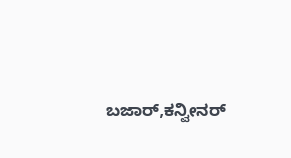ಬಜಾರ್,ಕನ್ವೀನರ್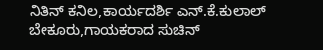ನಿತಿನ್ ಕನಿಲ,ಕಾರ್ಯದರ್ಶಿ ಎನ್.ಕೆ.ಕುಲಾಲ್ ಬೇಕೂರು,ಗಾಯಕರಾದ ಸುಚಿನ್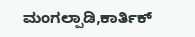ಮಂಗಲ್ಪಾಡಿ,ಕಾರ್ತಿಕ್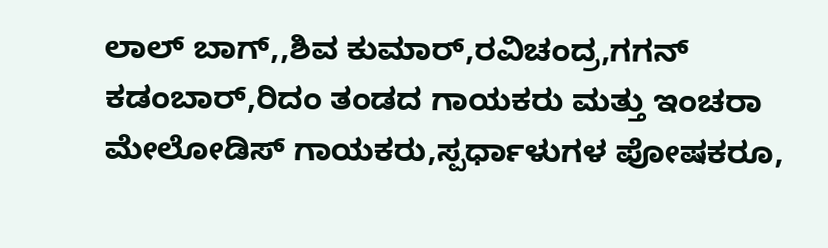ಲಾಲ್ ಬಾಗ್,,ಶಿವ ಕುಮಾರ್,ರವಿಚಂದ್ರ,ಗಗನ್ ಕಡಂಬಾರ್,ರಿದಂ ತಂಡದ ಗಾಯಕರು ಮತ್ತು ಇಂಚರಾ ಮೇಲೋಡಿಸ್ ಗಾಯಕರು,ಸ್ಪರ್ಧಾಳುಗಳ ಪೋಷಕರೂ,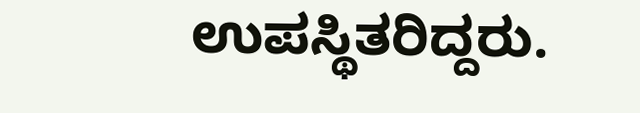ಉಪಸ್ಥಿತರಿದ್ದರು.